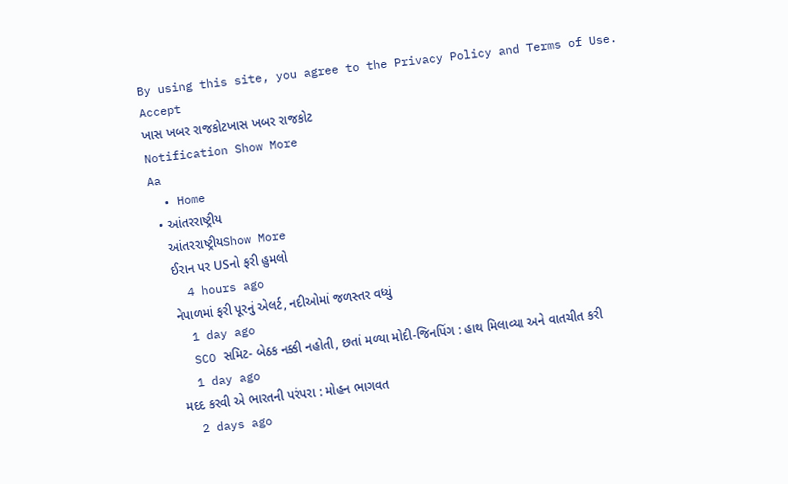By using this site, you agree to the Privacy Policy and Terms of Use.
Accept
ખાસ ખબર રાજકોટખાસ ખબર રાજકોટ
Notification Show More
Aa
  • Home
  • આંતરરાષ્ટ્રીય
    આંતરરાષ્ટ્રીયShow More
    ઈરાન પર USનો ફરી હુમલો
    4 hours ago
    નેપાળમાં ફરી પૂરનું એલર્ટ, નદીઓમાં જળસ્તર વધ્યું
    1 day ago
    SCO સમિટ- બેઠક નક્કી નહોતી, છતાં મળ્યા મોદી-જિનપિંગ : હાથ મિલાવ્યા અને વાતચીત કરી
    1 day ago
    મદદ કરવી એ ભારતની પરંપરા : મોહન ભાગવત
    2 days ago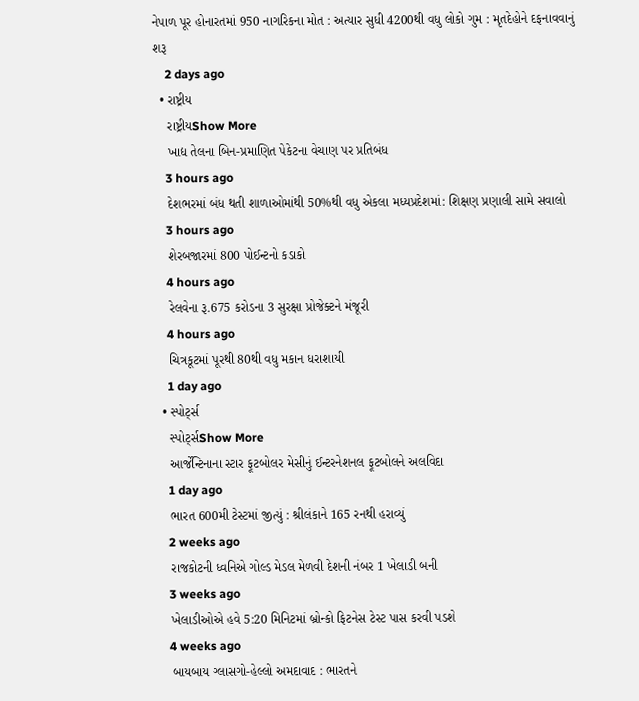નેપાળ પૂર હોનારતમાં 950 નાગરિકના મોત : અત્યાર સુધી 4200થી વધુ લોકો ગુમ : મૃતદેહોને દફનાવવાનું શરૂ
    2 days ago
  • રાષ્ટ્રીય
    રાષ્ટ્રીયShow More
    ખાદ્ય તેલના બિન-પ્રમાણિત પેકેટના વેચાણ પર પ્રતિબંધ
    3 hours ago
    દેશભરમાં બંધ થતી શાળાઓમાંથી 50%થી વધુ એકલા મધ્યપ્રદેશમાં: શિક્ષણ પ્રણાલી સામે સવાલો
    3 hours ago
    શેરબજારમાં 800 પોઈન્ટનો કડાકો
    4 hours ago
    રેલવેના રૂ.675 કરોડના 3 સુરક્ષા પ્રોજેક્ટને મંજૂરી
    4 hours ago
    ચિત્રકૂટમાં પૂરથી 80થી વધુ મકાન ધરાશાયી
    1 day ago
  • સ્પોર્ટ્સ
    સ્પોર્ટ્સShow More
    આર્જેન્ટિનાના સ્ટાર ફૂટબોલર મેસીનું ઈન્ટરનેશનલ ફૂટબોલને અલવિદા
    1 day ago
    ભારત 600મી ટેસ્ટમાં જીત્યું : શ્રીલંકાને 165 રનથી હરાવ્યું
    2 weeks ago
    રાજકોટની ધ્વનિએ ગોલ્ડ મેડલ મેળવી દેશની નંબર 1 ખેલાડી બની
    3 weeks ago
    ખેલાડીઓએ હવે 5:20 મિનિટમાં બ્રોન્કો ફિટનેસ ટેસ્ટ પાસ કરવી પડશે
    4 weeks ago
    બાયબાય ગ્લાસગો-હેલ્લો અમદાવાદ : ભારતને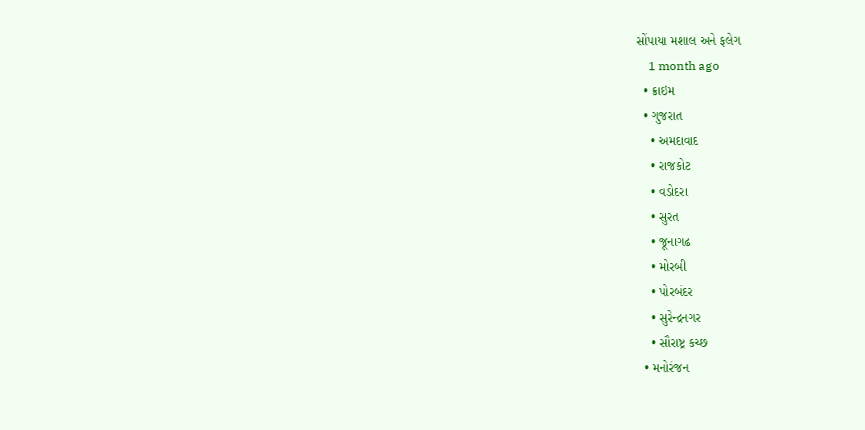સોંપાયા મશાલ અને ફલેગ
    1 month ago
  • ક્રાઇમ
  • ગુજરાત
    • અમદાવાદ
    • રાજકોટ
    • વડોદરા
    • સુરત
    • જૂનાગઢ
    • મોરબી
    • પોરબંદર
    • સુરેન્દ્રનગર
    • સૌરાષ્ટ્ર કચ્છ
  • મનોરંજન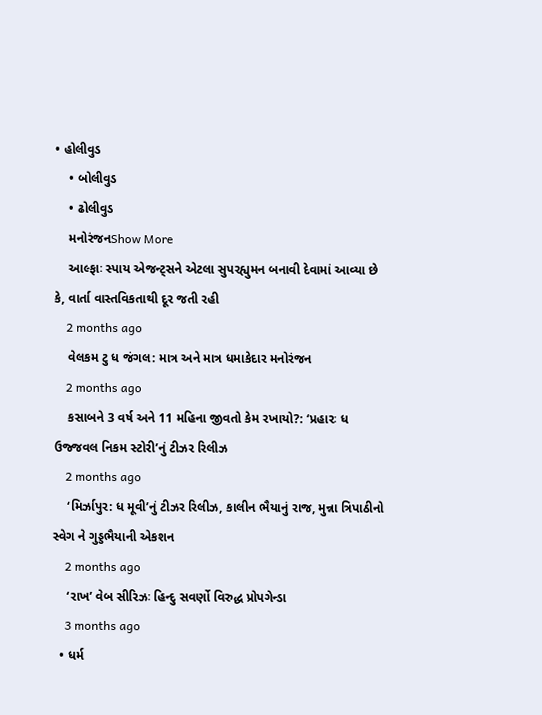• હોલીવુડ
    • બોલીવુડ
    • ઢોલીવુડ
    મનોરંજનShow More
    આલ્ફાઃ સ્પાય એજન્ટ્સને એટલા સુપરહ્યુમન બનાવી દેવામાં આવ્યા છે કે, વાર્તા વાસ્તવિકતાથી દૂર જતી રહી
    2 months ago
    વેલકમ ટુ ધ જંગલ: માત્ર અને માત્ર ધમાકેદાર મનોરંજન
    2 months ago
    કસાબને 3 વર્ષ અને 11 મહિના જીવતો કેમ રખાયો?: ‘પ્રહારઃ ધ ઉજ્જવલ નિકમ સ્ટોરી’નું ટીઝર રિલીઝ
    2 months ago
    ‘મિર્ઝાપુર: ધ મૂવી’નું ટીઝર રિલીઝ, કાલીન ભૈયાનું રાજ, મુન્ના ત્રિપાઠીનો સ્વેગ ને ગુડ્ડભૈયાની એકશન
    2 months ago
    ‘રાખ’ વેબ સીરિઝઃ હિન્દુ સવર્ણો વિરુદ્ધ પ્રોપગેન્ડા
    3 months ago
  • ધર્મ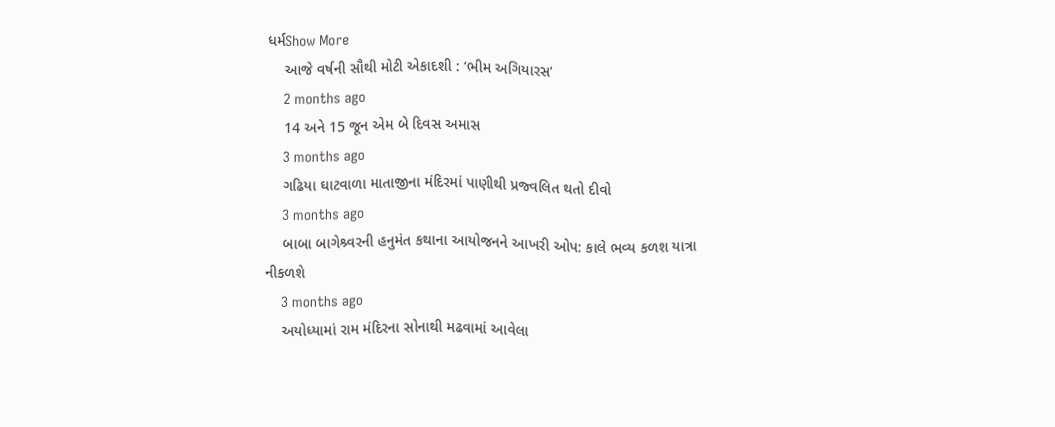ધર્મShow More
    આજે વર્ષની સૌથી મોટી એકાદશી : ‘ભીમ અગિયારસ’
    2 months ago
    14 અને 15 જૂન એમ બે દિવસ અમાસ
    3 months ago
    ગઢિયા ઘાટવાળા માતાજીના મંદિરમાં પાણીથી પ્રજ્વલિત થતો દીવો
    3 months ago
    બાબા બાગેશ્ર્વરની હનુમંત કથાના આયોજનને આખરી ઓપ: કાલે ભવ્ય કળશ યાત્રા નીકળશે
    3 months ago
    અયોધ્યામાં રામ મંદિરના સોનાથી મઢવામાં આવેલા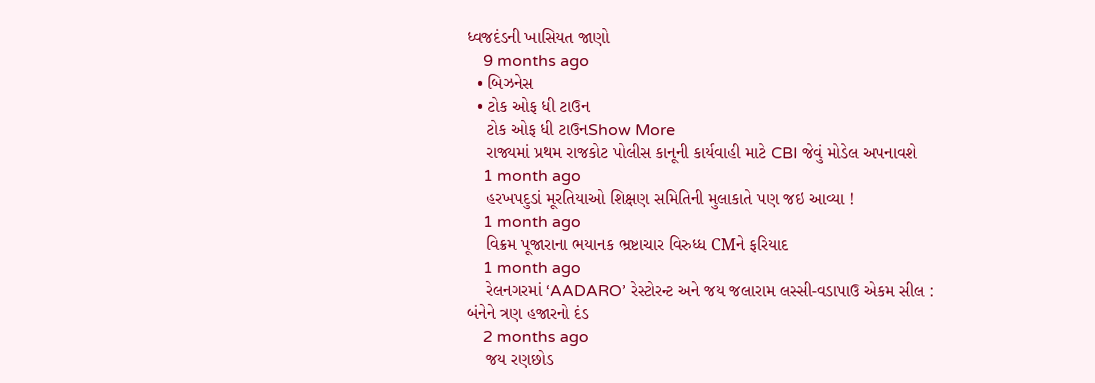ધ્વજદંડની ખાસિયત જાણો
    9 months ago
  • બિઝનેસ
  • ટોક ઓફ ધી ટાઉન
    ટોક ઓફ ધી ટાઉનShow More
    રાજ્યમાં પ્રથમ રાજકોટ પોલીસ કાનૂની કાર્યવાહી માટે CBI જેવું મોડેલ અપનાવશે
    1 month ago
    હરખપદુડાં મૂરતિયાઓ શિક્ષણ સમિતિની મુલાકાતે પણ જઇ આવ્યા !
    1 month ago
    વિક્રમ પૂજારાના ભયાનક ભ્રષ્ટાચાર વિરુધ્ધ CMને ફરિયાદ
    1 month ago
    રેલનગરમાં ‘AADARO’ રેસ્ટોરન્ટ અને જય જલારામ લસ્સી-વડાપાઉ એકમ સીલ : બંનેને ત્રણ હજારનો દંડ
    2 months ago
    જય રણછોડ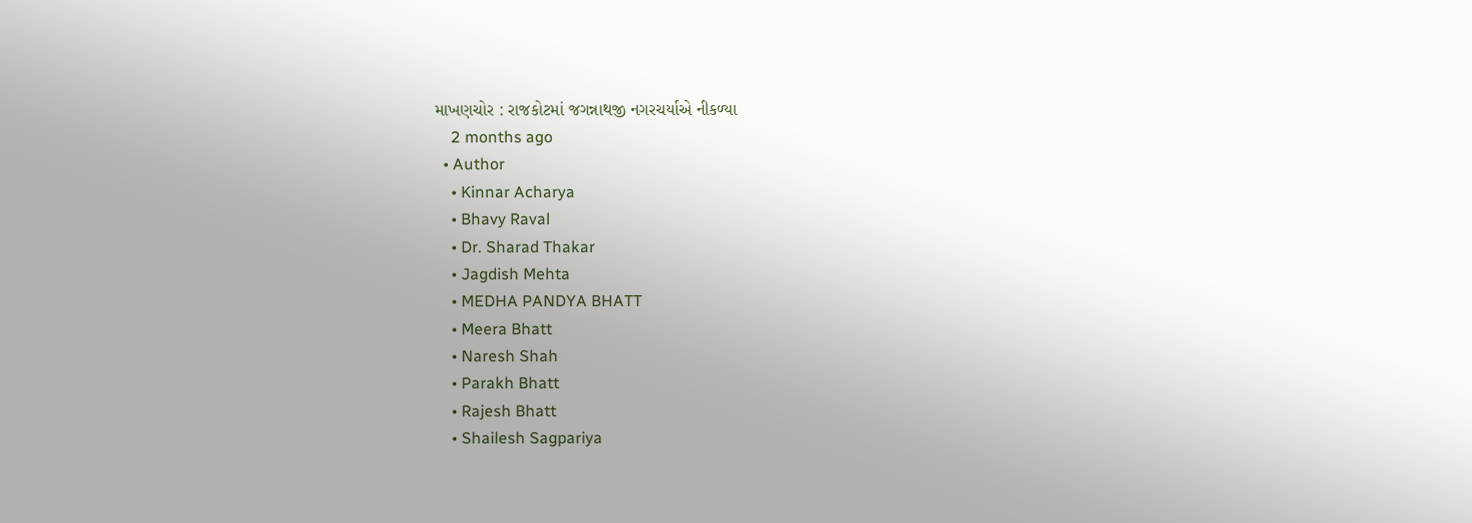માખણચોર : રાજકોટમાં જગન્નાથજી નગરચર્યાએ નીકળ્યા
    2 months ago
  • Author
    • Kinnar Acharya
    • Bhavy Raval
    • Dr. Sharad Thakar
    • Jagdish Mehta
    • MEDHA PANDYA BHATT
    • Meera Bhatt
    • Naresh Shah
    • Parakh Bhatt
    • Rajesh Bhatt
    • Shailesh Sagpariya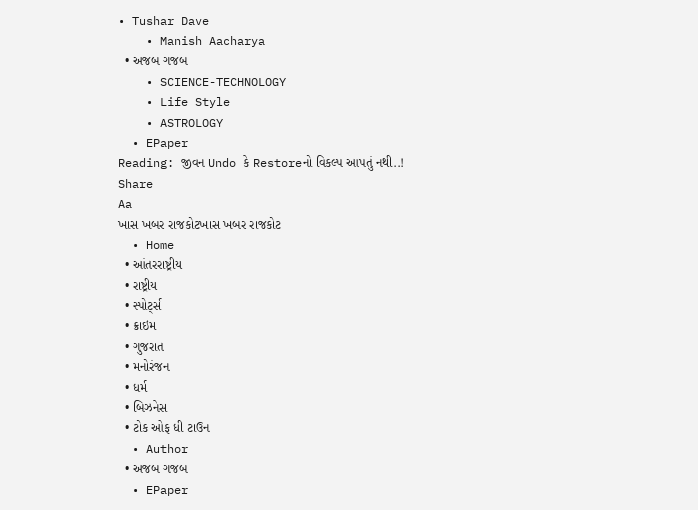• Tushar Dave
    • Manish Aacharya
  • અજબ ગજબ
    • SCIENCE-TECHNOLOGY
    • Life Style
    • ASTROLOGY
  • EPaper
Reading: જીવન Undo કે Restoreનો વિકલ્પ આપતું નથી..!
Share
Aa
ખાસ ખબર રાજકોટખાસ ખબર રાજકોટ
  • Home
  • આંતરરાષ્ટ્રીય
  • રાષ્ટ્રીય
  • સ્પોર્ટ્સ
  • ક્રાઇમ
  • ગુજરાત
  • મનોરંજન
  • ધર્મ
  • બિઝનેસ
  • ટોક ઓફ ધી ટાઉન
  • Author
  • અજબ ગજબ
  • EPaper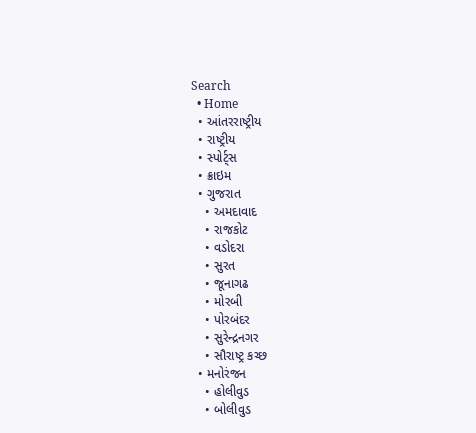Search
  • Home
  • આંતરરાષ્ટ્રીય
  • રાષ્ટ્રીય
  • સ્પોર્ટ્સ
  • ક્રાઇમ
  • ગુજરાત
    • અમદાવાદ
    • રાજકોટ
    • વડોદરા
    • સુરત
    • જૂનાગઢ
    • મોરબી
    • પોરબંદર
    • સુરેન્દ્રનગર
    • સૌરાષ્ટ્ર કચ્છ
  • મનોરંજન
    • હોલીવુડ
    • બોલીવુડ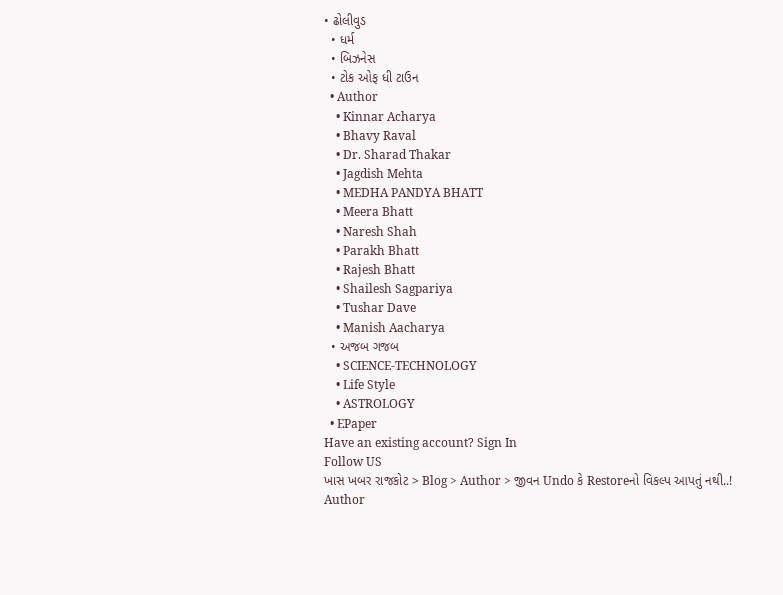• ઢોલીવુડ
  • ધર્મ
  • બિઝનેસ
  • ટોક ઓફ ધી ટાઉન
  • Author
    • Kinnar Acharya
    • Bhavy Raval
    • Dr. Sharad Thakar
    • Jagdish Mehta
    • MEDHA PANDYA BHATT
    • Meera Bhatt
    • Naresh Shah
    • Parakh Bhatt
    • Rajesh Bhatt
    • Shailesh Sagpariya
    • Tushar Dave
    • Manish Aacharya
  • અજબ ગજબ
    • SCIENCE-TECHNOLOGY
    • Life Style
    • ASTROLOGY
  • EPaper
Have an existing account? Sign In
Follow US
ખાસ ખબર રાજકોટ > Blog > Author > જીવન Undo કે Restoreનો વિકલ્પ આપતું નથી..!
Author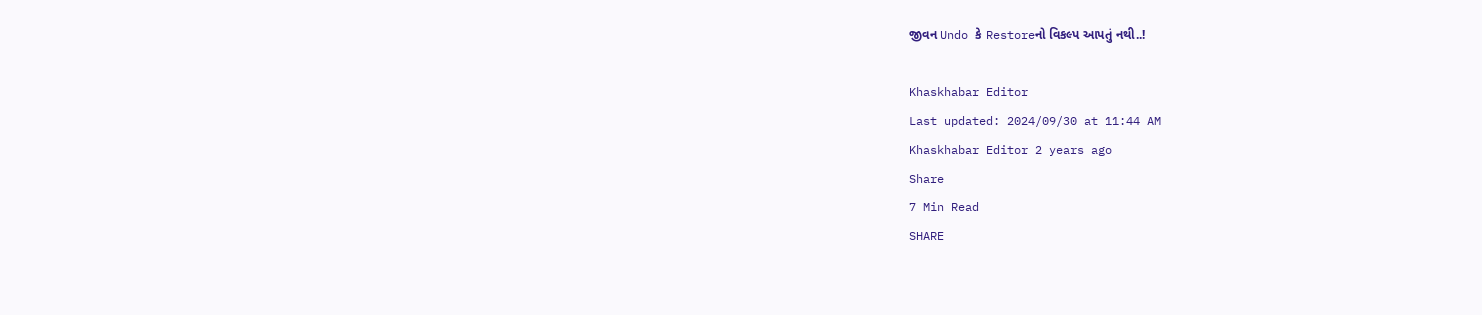જીવન Undo કે Restoreનો વિકલ્પ આપતું નથી..!

Khaskhabar Editor
Last updated: 2024/09/30 at 11:44 AM
Khaskhabar Editor 2 years ago
Share
7 Min Read
SHARE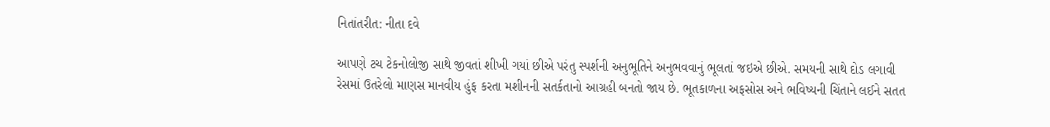નિતાંતરીત: નીતા દવે

આપણે ટચ ટેકનોલોજી સાથે જીવતાં શીખી ગયાં છીએ પરંતુ સ્પર્શની અનુભૂતિને અનુભવવાનું ભૂલતાં જઇએ છીએ. સમયની સાથે દોડ લગાવી રેસમાં ઉતરેલો માણસ માનવીય હુંફ કરતા મશીનની સતર્કતાનો આગ્રહી બનતો જાય છે. ભૂતકાળના અફસોસ અને ભવિષ્યની ચિંતાને લઈને સતત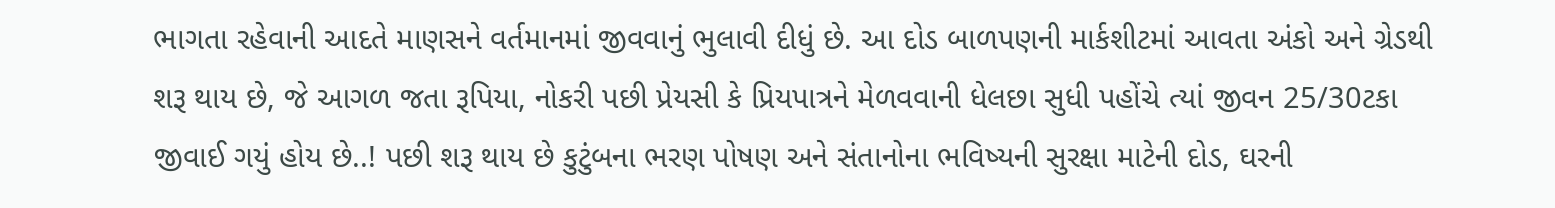ભાગતા રહેવાની આદતે માણસને વર્તમાનમાં જીવવાનું ભુલાવી દીધું છે. આ દોડ બાળપણની માર્કશીટમાં આવતા અંકો અને ગ્રેડથી શરૂ થાય છે, જે આગળ જતા રૂપિયા, નોકરી પછી પ્રેયસી કે પ્રિયપાત્રને મેળવવાની ધેલછા સુધી પહોંચે ત્યાં જીવન 25/30ટકા જીવાઈ ગયું હોય છે..! પછી શરૂ થાય છે કુટુંબના ભરણ પોષણ અને સંતાનોના ભવિષ્યની સુરક્ષા માટેની દોડ, ઘરની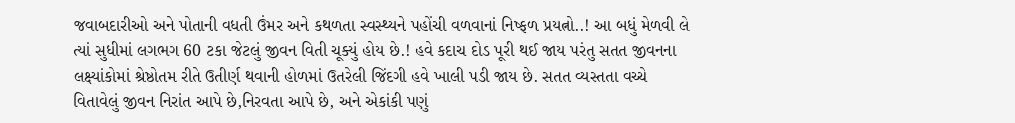જવાબદારીઓ અને પોતાની વધતી ઉંમર અને કથળતા સ્વસ્થ્યને પહોંચી વળવાનાં નિષ્ફળ પ્રયત્નો..! આ બધું મેળવી લે ત્યાં સુધીમાં લગભગ 60 ટકા જેટલું જીવન વિતી ચૂક્યું હોય છે.! હવે કદાચ દોડ પૂરી થઈ જાય પરંતુ સતત જીવનના લક્ષ્યાંકોમાં શ્રેષ્ઠોતમ રીતે ઉતીર્ણ થવાની હોળમાં ઉતરેલી જિંદગી હવે ખાલી પડી જાય છે. સતત વ્યસ્તતા વચ્ચે વિતાવેલું જીવન નિરાંત આપે છે,નિરવતા આપે છે, અને એકાંકી પણું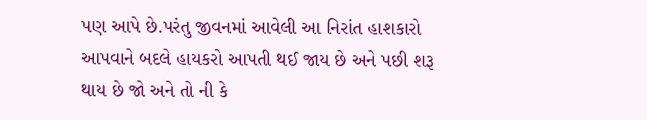પણ આપે છે.પરંતુ જીવનમાં આવેલી આ નિરાંત હાશકારો આપવાને બદલે હાયકરો આપતી થઈ જાય છે અને પછી શરૂ થાય છે જો અને તો ની કે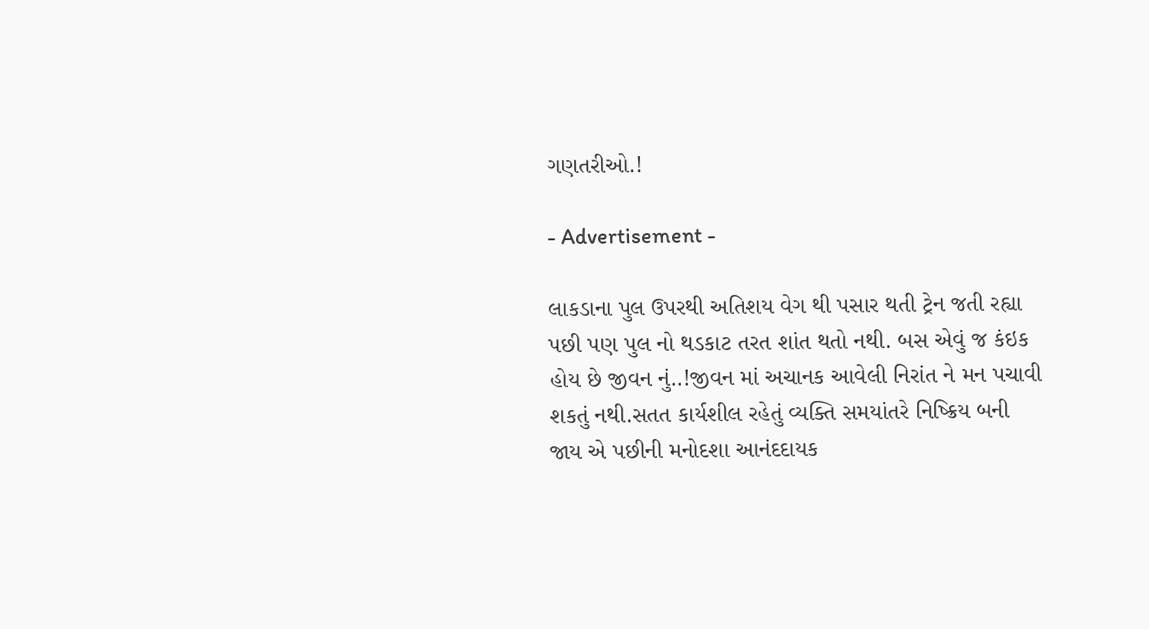ગણતરીઓ.!

- Advertisement -

લાકડાના પુલ ઉપરથી અતિશય વેગ થી પસાર થતી ટ્રેન જતી રહ્યા પછી પણ પુલ નો થડકાટ તરત શાંત થતો નથી. બસ એવું જ કંઇક હોય છે જીવન નું..!જીવન માં અચાનક આવેલી નિરાંત ને મન પચાવી શકતું નથી.સતત કાર્યશીલ રહેતું વ્યક્તિ સમયાંતરે નિષ્ક્રિય બની જાય એ પછીની મનોદશા આનંદદાયક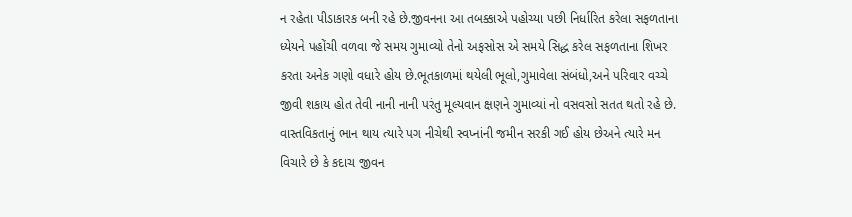ન રહેતા પીડાકારક બની રહે છે.જીવનના આ તબક્કાએ પહોચ્યા પછી નિર્ધારિત કરેલા સફળતાના ધ્યેયને પહોંચી વળવા જે સમય ગુમાવ્યો તેનો અફસોસ એ સમયે સિદ્ધ કરેલ સફળતાના શિખર કરતા અનેક ગણો વધારે હોય છે.ભૂતકાળમાં થયેલી ભૂલો,ગુમાવેલા સંબંધો,અને પરિવાર વચ્ચે જીવી શકાય હોત તેવી નાની નાની પરંતુ મૂલ્યવાન ક્ષણને ગુમાવ્યાં નો વસવસો સતત થતો રહે છે. વાસ્તવિકતાનું ભાન થાય ત્યારે પગ નીચેથી સ્વપ્નાંની જમીન સરકી ગઈ હોય છેઅને ત્યારે મન વિચારે છે કે કદાચ જીવન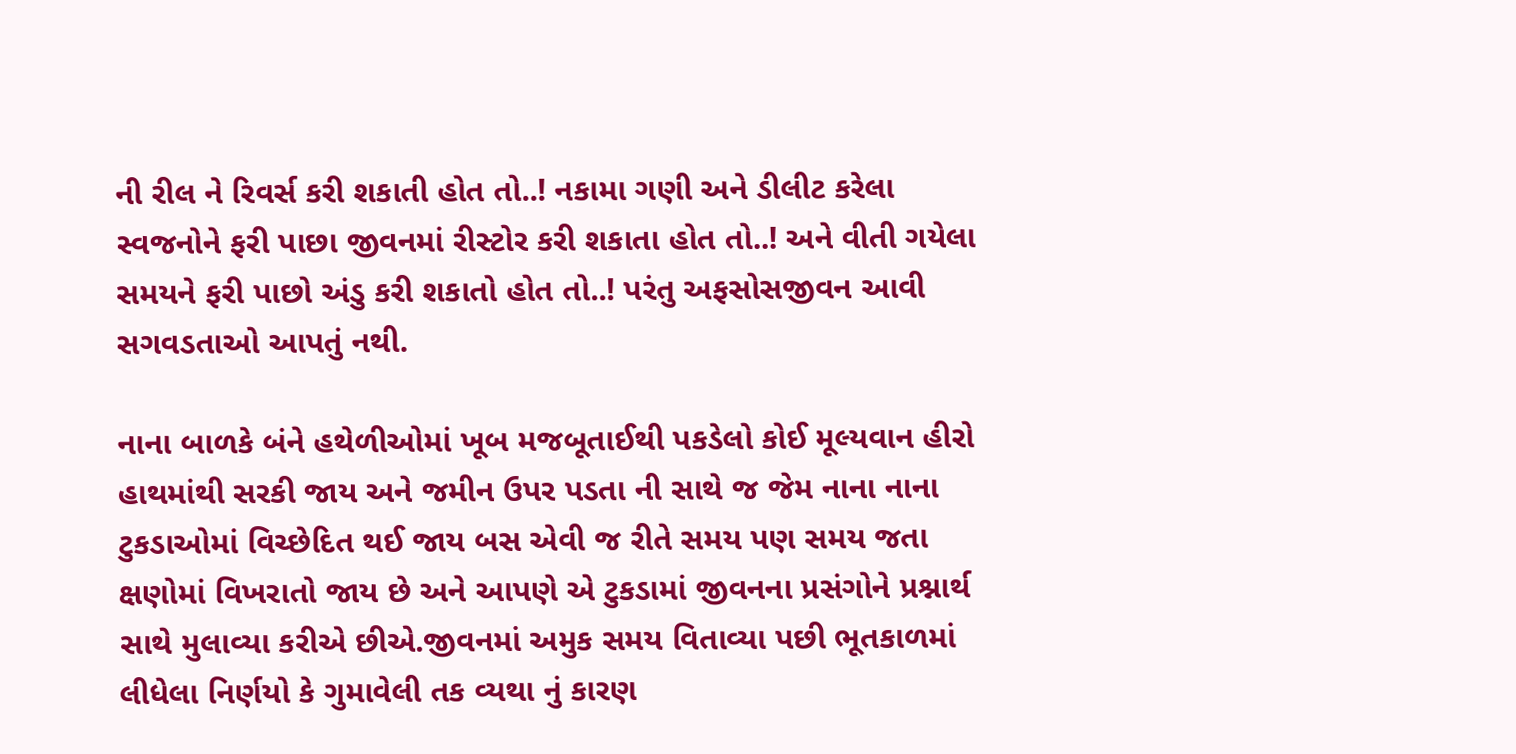ની રીલ ને રિવર્સ કરી શકાતી હોત તો..! નકામા ગણી અને ડીલીટ કરેલા સ્વજનોને ફરી પાછા જીવનમાં રીસ્ટોર કરી શકાતા હોત તો..! અને વીતી ગયેલા સમયને ફરી પાછો અંડુ કરી શકાતો હોત તો..! પરંતુ અફસોસજીવન આવી સગવડતાઓ આપતું નથી.

નાના બાળકે બંને હથેળીઓમાં ખૂબ મજબૂતાઈથી પકડેલો કોઈ મૂલ્યવાન હીરો હાથમાંથી સરકી જાય અને જમીન ઉપર પડતા ની સાથે જ જેમ નાના નાના ટુકડાઓમાં વિચ્છેદિત થઈ જાય બસ એવી જ રીતે સમય પણ સમય જતા ક્ષણોમાં વિખરાતો જાય છે અને આપણે એ ટુકડામાં જીવનના પ્રસંગોને પ્રશ્નાર્થ સાથે મુલાવ્યા કરીએ છીએ.જીવનમાં અમુક સમય વિતાવ્યા પછી ભૂતકાળમાં લીધેલા નિર્ણયો કે ગુમાવેલી તક વ્યથા નું કારણ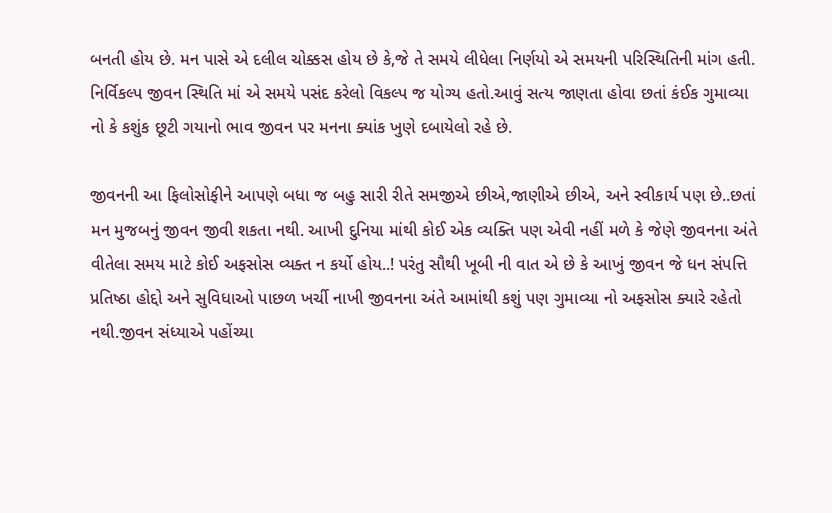બનતી હોય છે. મન પાસે એ દલીલ ચોક્કસ હોય છે કે,જે તે સમયે લીધેલા નિર્ણયો એ સમયની પરિસ્થિતિની માંગ હતી. નિર્વિકલ્પ જીવન સ્થિતિ માં એ સમયે પસંદ કરેલો વિકલ્પ જ યોગ્ય હતો.આવું સત્ય જાણતા હોવા છતાં કંઈક ગુમાવ્યા નો કે કશુંક છૂટી ગયાનો ભાવ જીવન પર મનના ક્યાંક ખુણે દબાયેલો રહે છે.

જીવનની આ ફિલોસોફીને આપણે બધા જ બહુ સારી રીતે સમજીએ છીએ,જાણીએ છીએ, અને સ્વીકાર્ય પણ છે..છતાં મન મુજબનું જીવન જીવી શકતા નથી. આખી દુનિયા માંથી કોઈ એક વ્યક્તિ પણ એવી નહીં મળે કે જેણે જીવનના અંતે વીતેલા સમય માટે કોઈ અફસોસ વ્યક્ત ન કર્યો હોય..! પરંતુ સૌથી ખૂબી ની વાત એ છે કે આખું જીવન જે ધન સંપત્તિ પ્રતિષ્ઠા હોદ્દો અને સુવિધાઓ પાછળ ખર્ચી નાખી જીવનના અંતે આમાંથી કશું પણ ગુમાવ્યા નો અફસોસ ક્યારે રહેતો નથી.જીવન સંધ્યાએ પહોંચ્યા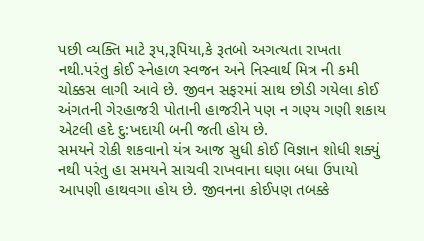પછી વ્યક્તિ માટે રૂપ,રૂપિયા,કે રૂતબો અગત્યતા રાખતા નથી.પરંતુ કોઈ સ્નેહાળ સ્વજન અને નિસ્વાર્થ મિત્ર ની કમી ચોક્કસ લાગી આવે છે. જીવન સફરમાં સાથ છોડી ગયેલા કોઈ અંગતની ગેરહાજરી પોતાની હાજરીને પણ ન ગણ્ય ગણી શકાય એટલી હદે દુ:ખદાયી બની જતી હોય છે.
સમયને રોકી શકવાનો યંત્ર આજ સુધી કોઈ વિજ્ઞાન શોધી શક્યું નથી પરંતુ હા સમયને સાચવી રાખવાના ઘણા બધા ઉપાયો આપણી હાથવગા હોય છે. જીવનના કોઈપણ તબક્કે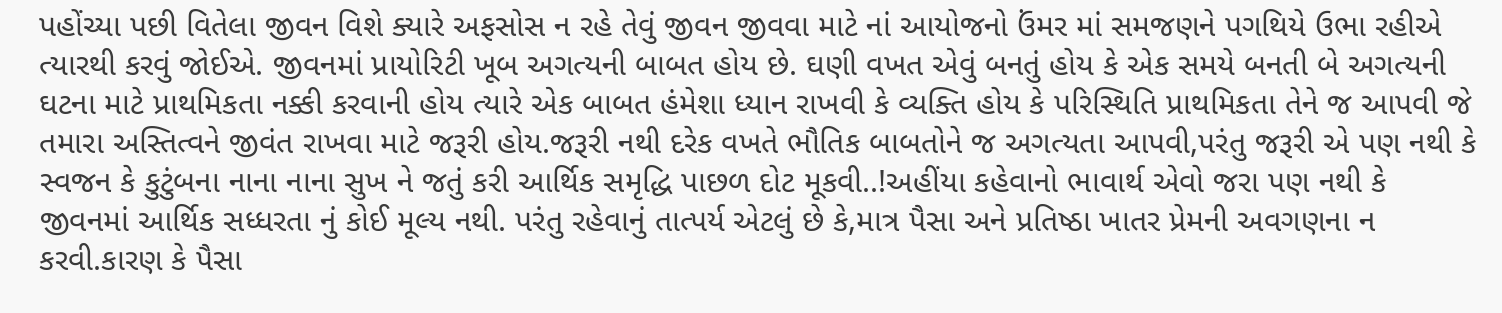પહોંચ્યા પછી વિતેલા જીવન વિશે ક્યારે અફસોસ ન રહે તેવું જીવન જીવવા માટે નાં આયોજનો ઉંમર માં સમજણને પગથિયે ઉભા રહીએ ત્યારથી કરવું જોઈએ. જીવનમાં પ્રાયોરિટી ખૂબ અગત્યની બાબત હોય છે. ઘણી વખત એવું બનતું હોય કે એક સમયે બનતી બે અગત્યની ઘટના માટે પ્રાથમિકતા નક્કી કરવાની હોય ત્યારે એક બાબત હંમેશા ધ્યાન રાખવી કે વ્યક્તિ હોય કે પરિસ્થિતિ પ્રાથમિકતા તેને જ આપવી જે તમારા અસ્તિત્વને જીવંત રાખવા માટે જરૂરી હોય.જરૂરી નથી દરેક વખતે ભૌતિક બાબતોને જ અગત્યતા આપવી,પરંતુ જરૂરી એ પણ નથી કે સ્વજન કે કુટુંબના નાના નાના સુખ ને જતું કરી આર્થિક સમૃદ્ધિ પાછળ દોટ મૂકવી..!અહીંયા કહેવાનો ભાવાર્થ એવો જરા પણ નથી કે જીવનમાં આર્થિક સધ્ધરતા નું કોઈ મૂલ્ય નથી. પરંતુ રહેવાનું તાત્પર્ય એટલું છે કે,માત્ર પૈસા અને પ્રતિષ્ઠા ખાતર પ્રેમની અવગણના ન કરવી.કારણ કે પૈસા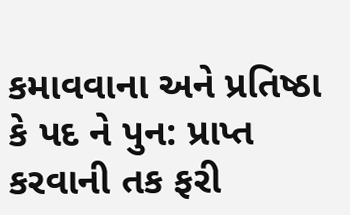કમાવવાના અને પ્રતિષ્ઠા કે પદ ને પુન: પ્રાપ્ત કરવાની તક ફરી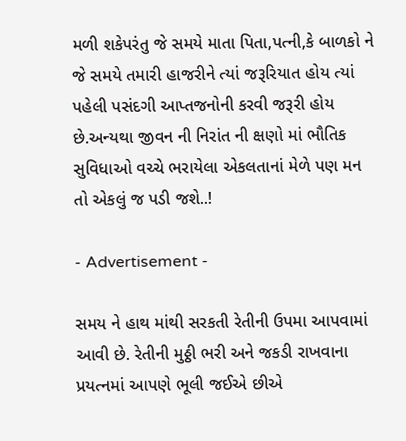મળી શકેપરંતુ જે સમયે માતા પિતા,પત્ની,કે બાળકો ને જે સમયે તમારી હાજરીને ત્યાં જરૂરિયાત હોય ત્યાં પહેલી પસંદગી આપ્તજનોની કરવી જરૂરી હોય છે.અન્યથા જીવન ની નિરાંત ની ક્ષણો માં ભૌતિક સુવિધાઓ વચ્ચે ભરાયેલા એકલતાનાં મેળે પણ મન તો એકલું જ પડી જશે..!

- Advertisement -

સમય ને હાથ માંથી સરકતી રેતીની ઉપમા આપવામાં આવી છે. રેતીની મુઠ્ઠી ભરી અને જકડી રાખવાના પ્રયત્નમાં આપણે ભૂલી જઈએ છીએ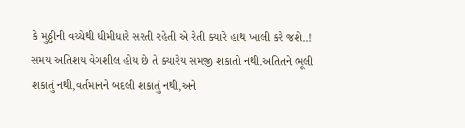કે મુઠ્ઠીની વચ્ચેથી ધીમીધારે સરતી રહેતી એ રેતી ક્યારે હાથ ખાલી કરે જશે..! સમય અતિશય વેગશીલ હોય છે તે ક્યારેય સમજી શકાતો નથી.અતિતને ભૂલી શકાતું નથી,વર્તમાનને બદલી શકાતું નથી,અને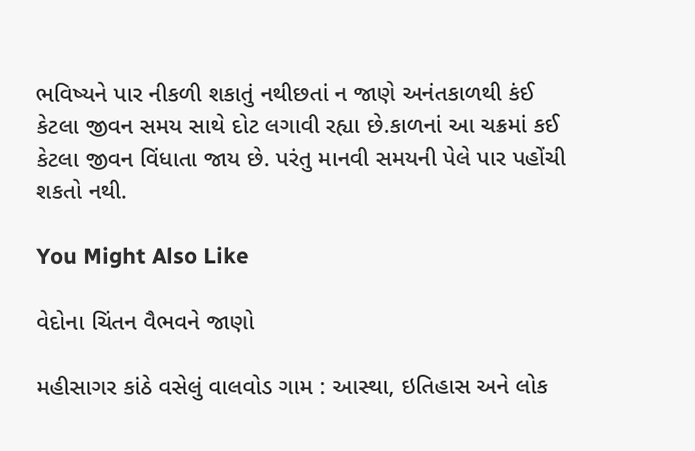ભવિષ્યને પાર નીકળી શકાતું નથીછતાં ન જાણે અનંતકાળથી કંઈ કેટલા જીવન સમય સાથે દોટ લગાવી રહ્યા છે.કાળનાં આ ચક્રમાં કઈ કેટલા જીવન વિંધાતા જાય છે. પરંતુ માનવી સમયની પેલે પાર પહોંચી શકતો નથી.

You Might Also Like

વેદોના ચિંતન વૈભવને જાણો

મહીસાગર કાંઠે વસેલું વાલવોડ ગામ : આસ્થા, ઇતિહાસ અને લોક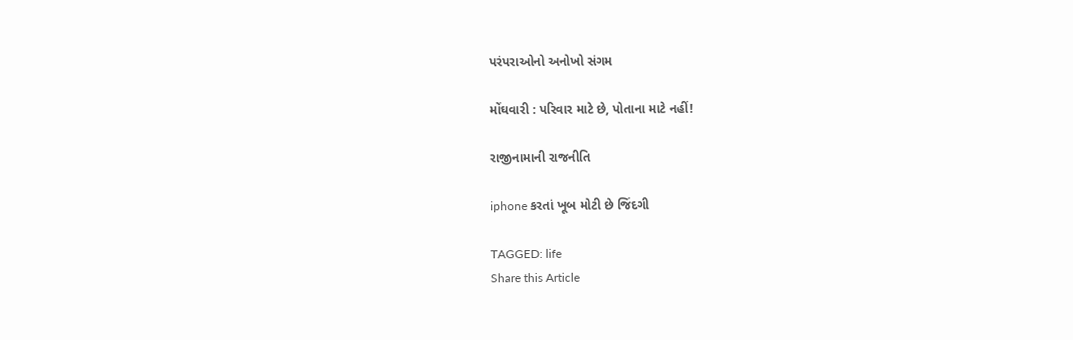પરંપરાઓનો અનોખો સંગમ

મોંઘવારી : પરિવાર માટે છે, પોતાના માટે નહીં!

રાજીનામાની રાજનીતિ

iphone કરતાં ખૂબ મોટી છે જિંદગી

TAGGED: life
Share this Article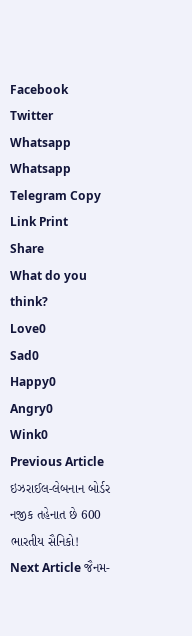Facebook Twitter Whatsapp Whatsapp Telegram Copy Link Print
Share
What do you think?
Love0
Sad0
Happy0
Angry0
Wink0
Previous Article ઇઝરાઈલ-લેબનાન બોર્ડર નજીક તહેનાત છે 600 ભારતીય સૈનિકો!
Next Article જૈનમ-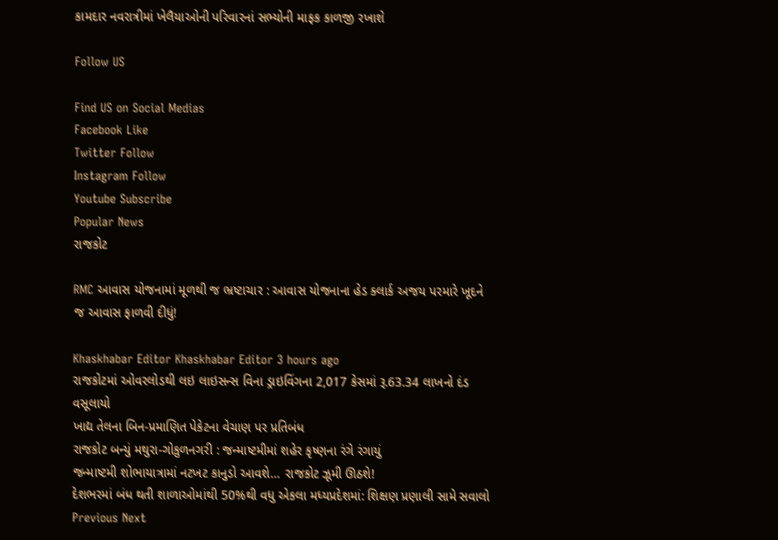કામદાર નવરાત્રીમાં ખેલૈયાઓની પરિવારનાં સભ્યોની માફક કાળજી રખાશે

Follow US

Find US on Social Medias
Facebook Like
Twitter Follow
Instagram Follow
Youtube Subscribe
Popular News
રાજકોટ

RMC આવાસ યોજનામાં મૂળથી જ ભ્રષ્ટાચાર : આવાસ યોજનાના હેડ ક્લાર્ક અજય પરમારે ખૂદને જ આવાસ ફાળવી દીધું!

Khaskhabar Editor Khaskhabar Editor 3 hours ago
રાજકોટમાં ઓવરલોડથી લઇ લાઇસન્સ વિના ડ્રાઇવિંગના 2,017 કેસમાં રૂ.63.34 લાખનો દંડ વસૂલાયો
ખાદ્ય તેલના બિન-પ્રમાણિત પેકેટના વેચાણ પર પ્રતિબંધ
રાજકોટ બન્યું મથુરા-ગોકુળનગરી : જન્માષ્ટમીમાં શહેર કૃષ્ણના રંગે રંગાયું
જન્માષ્ટમી શોભાયાત્રામાં નટખટ કાનુડો આવશે… રાજકોટ ઝૂમી ઊઠશે!
દેશભરમાં બંધ થતી શાળાઓમાંથી 50%થી વધુ એકલા મધ્યપ્રદેશમાં: શિક્ષણ પ્રણાલી સામે સવાલો
Previous Next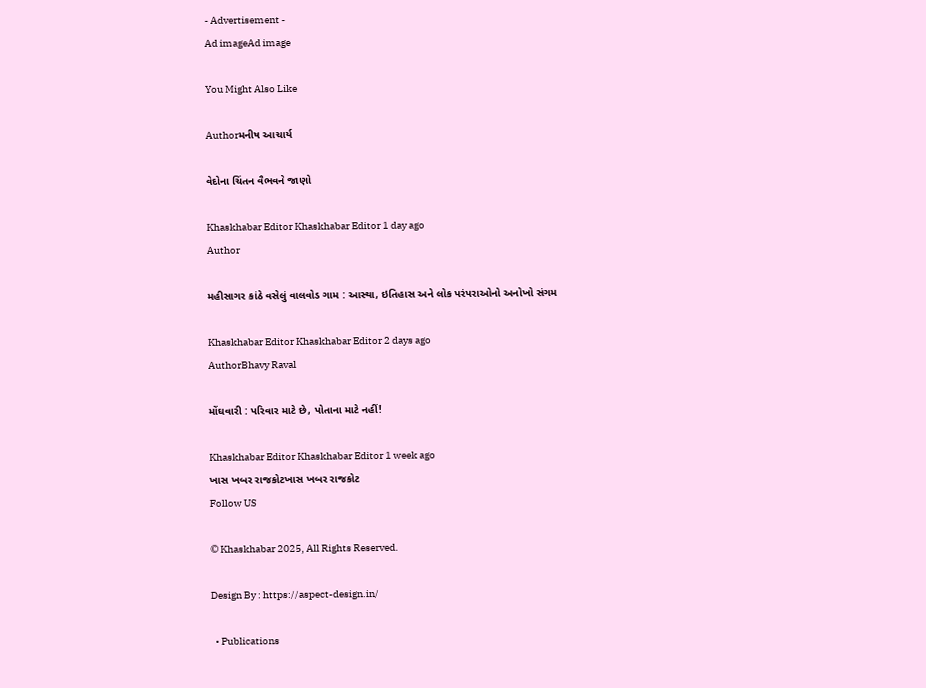- Advertisement -
Ad imageAd image

You Might Also Like

Authorમનીષ આચાર્ય

વેદોના ચિંતન વૈભવને જાણો

Khaskhabar Editor Khaskhabar Editor 1 day ago
Author

મહીસાગર કાંઠે વસેલું વાલવોડ ગામ : આસ્થા, ઇતિહાસ અને લોક પરંપરાઓનો અનોખો સંગમ

Khaskhabar Editor Khaskhabar Editor 2 days ago
AuthorBhavy Raval

મોંઘવારી : પરિવાર માટે છે, પોતાના માટે નહીં!

Khaskhabar Editor Khaskhabar Editor 1 week ago
ખાસ ખબર રાજકોટખાસ ખબર રાજકોટ
Follow US

© Khaskhabar 2025, All Rights Reserved.

Design By : https://aspect-design.in/

  • Publications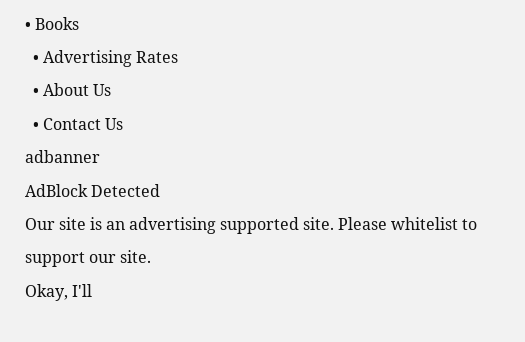• Books
  • Advertising Rates
  • About Us
  • Contact Us
adbanner
AdBlock Detected
Our site is an advertising supported site. Please whitelist to support our site.
Okay, I'll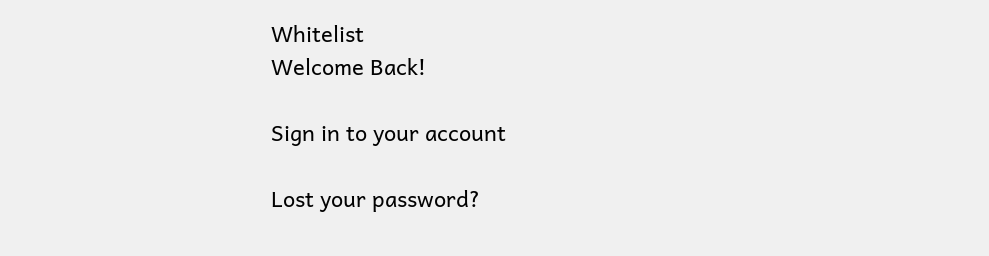Whitelist
Welcome Back!

Sign in to your account

Lost your password?